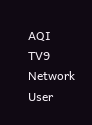AQI
TV9 Network
User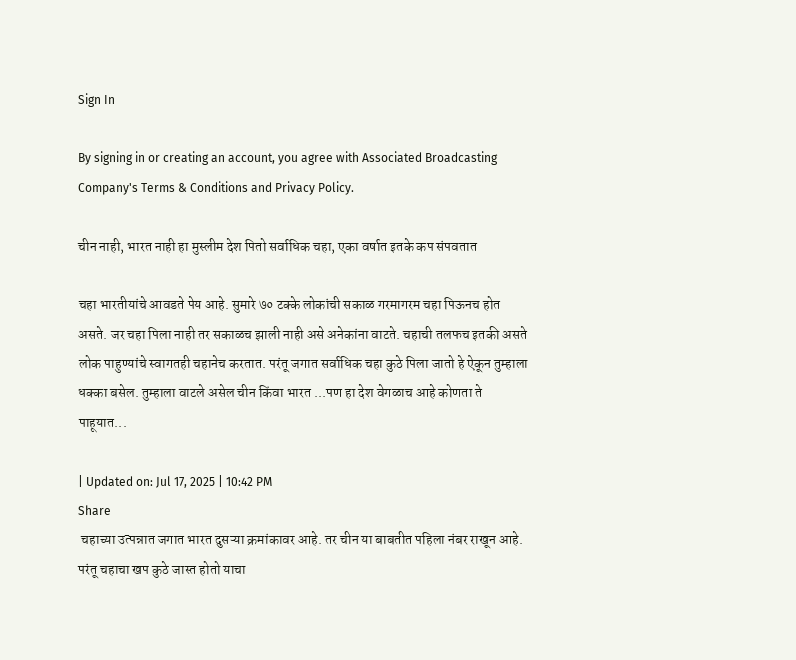Sign In

By signing in or creating an account, you agree with Associated Broadcasting Company's Terms & Conditions and Privacy Policy.

चीन नाही, भारत नाही हा मुस्लीम देश पितो सर्वाधिक चहा, एका वर्षात इतके कप संपवतात

चहा भारतीयांचे आवडते पेय आहे. सुमारे ७० टक्के लोकांची सकाळ गरमागरम चहा पिऊनच होत असते. जर चहा पिला नाही तर सकाळच झाली नाही असे अनेकांना वाटते. चहाची तलफच इतकी असते लोक पाहुण्यांचे स्वागतही चहानेच करतात. परंतू जगात सर्वाधिक चहा कुठे पिला जातो हे ऐकून तुम्हाला धक्का बसेल. तुम्हाला वाटले असेल चीन किंवा भारत ...पण हा देश वेगळाच आहे कोणता ते पाहूयात...

| Updated on: Jul 17, 2025 | 10:42 PM
Share
 चहाच्या उत्पन्नात जगात भारत दुसऱ्या क्रमांकावर आहे. तर चीन या बाबतीत पहिला नंबर राखून आहे. परंतू चहाचा खप कुठे जास्त होतो याचा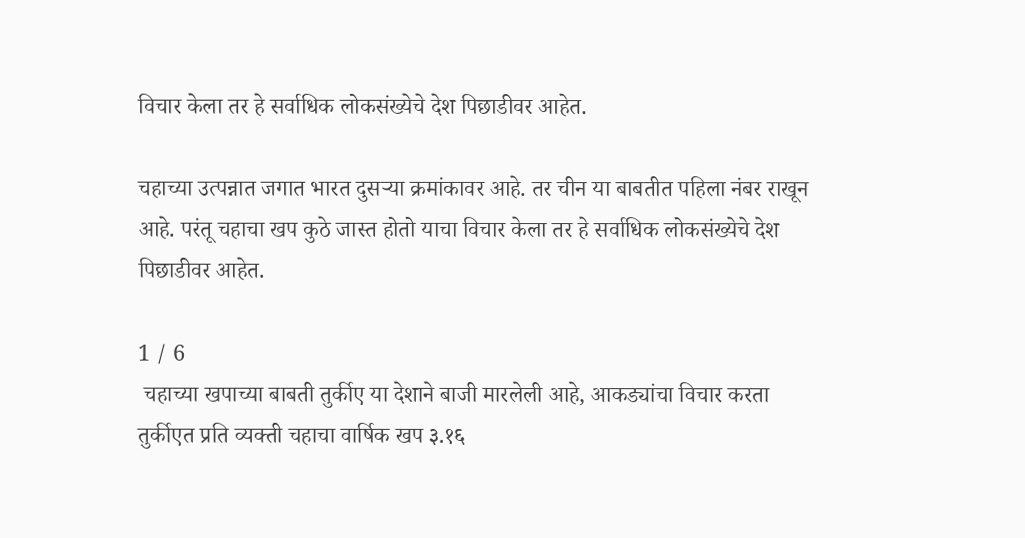विचार केला तर हे सर्वाधिक लोकसंख्येचे देश पिछाडीवर आहेत.

चहाच्या उत्पन्नात जगात भारत दुसऱ्या क्रमांकावर आहे. तर चीन या बाबतीत पहिला नंबर राखून आहे. परंतू चहाचा खप कुठे जास्त होतो याचा विचार केला तर हे सर्वाधिक लोकसंख्येचे देश पिछाडीवर आहेत.

1 / 6
 चहाच्या खपाच्या बाबती तुर्कीए या देशाने बाजी मारलेली आहे, आकड्यांचा विचार करता तुर्कीएत प्रति व्यक्ती चहाचा वार्षिक खप ३.१६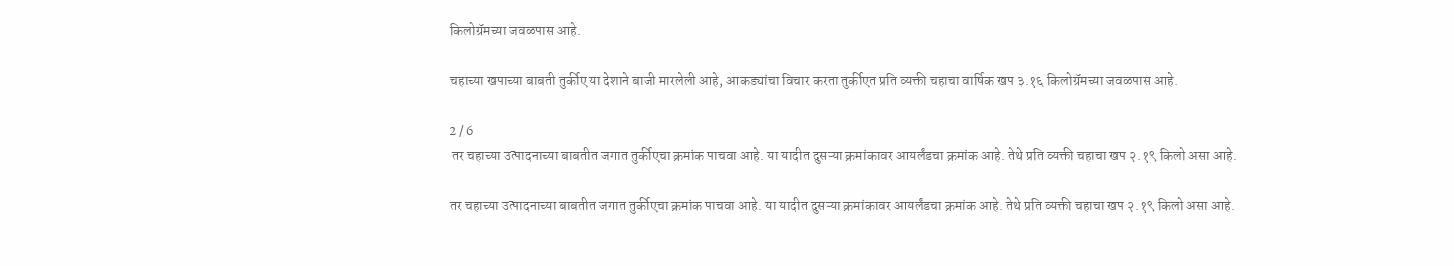किलोग्रॅमच्या जवळपास आहे.

चहाच्या खपाच्या बाबती तुर्कीए या देशाने बाजी मारलेली आहे, आकड्यांचा विचार करता तुर्कीएत प्रति व्यक्ती चहाचा वार्षिक खप ३.१६ किलोग्रॅमच्या जवळपास आहे.

2 / 6
 तर चहाच्या उत्पादनाच्या बाबतीत जगात तुर्कीएचा क्रमांक पाचवा आहे. या यादीत दुसऱ्या क्रमांकावर आयर्लंडचा क्रमांक आहे. तेथे प्रति व्यक्ती चहाचा खप २.१९ किलो असा आहे.

तर चहाच्या उत्पादनाच्या बाबतीत जगात तुर्कीएचा क्रमांक पाचवा आहे. या यादीत दुसऱ्या क्रमांकावर आयर्लंडचा क्रमांक आहे. तेथे प्रति व्यक्ती चहाचा खप २.१९ किलो असा आहे.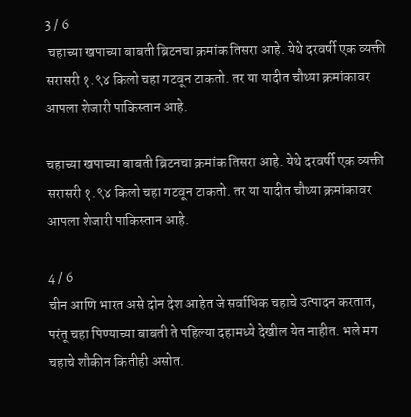3 / 6
 चहाच्या खपाच्या बाबती ब्रिटनचा क्रमांक तिसरा आहे. येथे दरवर्षी एक व्यक्ती सरासरी १.९४ किलो चहा गटवून टाकतो. तर या यादीत चौथ्या क्रमांकावर आपला शेजारी पाकिस्तान आहे.

चहाच्या खपाच्या बाबती ब्रिटनचा क्रमांक तिसरा आहे. येथे दरवर्षी एक व्यक्ती सरासरी १.९४ किलो चहा गटवून टाकतो. तर या यादीत चौथ्या क्रमांकावर आपला शेजारी पाकिस्तान आहे.

4 / 6
चीन आणि भारत असे दोन देश आहेत जे सर्वाधिक चहाचे उत्पादन करतात, परंतू चहा पिण्याच्या बाबती ते पहिल्या दहामध्ये देखील येत नाहीत. भले मग चहाचे शौकीन कितीही असोत.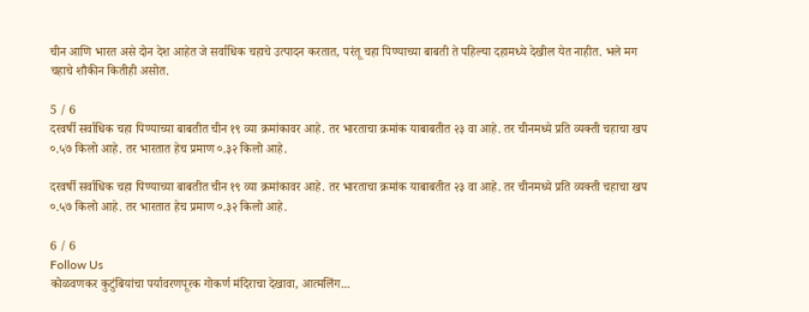चीन आणि भारत असे दोन देश आहेत जे सर्वाधिक चहाचे उत्पादन करतात, परंतू चहा पिण्याच्या बाबती ते पहिल्या दहामध्ये देखील येत नाहीत. भले मग चहाचे शौकीन कितीही असोत.

5 / 6
दरवर्षी सर्वाधिक चहा पिण्याच्या बाबतीत चीन १९ व्या क्रमांकावर आहे. तर भारताचा क्रमांक याबाबतीत २३ वा आहे. तर चीनमध्ये प्रति व्यक्ती चहाचा खप ०.५७ किलो आहे. तर भारतात हेच प्रमाण ०.३२ किलो आहे.

दरवर्षी सर्वाधिक चहा पिण्याच्या बाबतीत चीन १९ व्या क्रमांकावर आहे. तर भारताचा क्रमांक याबाबतीत २३ वा आहे. तर चीनमध्ये प्रति व्यक्ती चहाचा खप ०.५७ किलो आहे. तर भारतात हेच प्रमाण ०.३२ किलो आहे.

6 / 6
Follow Us
कोळवणकर कुटुंबियांचा पर्यावरणपूरक गोकर्ण मंदिराचा देखावा, आत्मलिंग...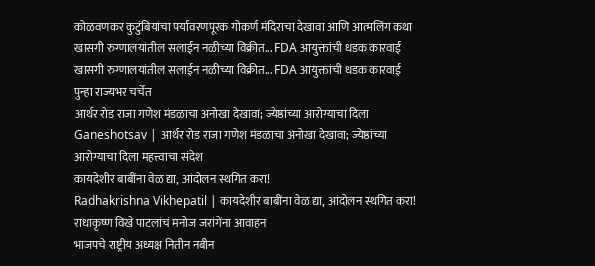कोळवणकर कुटुंबियांचा पर्यावरणपूरक गोकर्ण मंदिराचा देखावा आणि आत्मलिंग कथा
खासगी रुग्णालयांतील सलाईन नळीच्या विक्रीत... FDA आयुक्तांची धडक कारवाई
खासगी रुग्णालयांतील सलाईन नळीच्या विक्रीत... FDA आयुक्तांची धडक कारवाई पुन्हा राज्यभर चर्चेत
आर्थर रोड राजा गणेश मंडळाचा अनोखा देखावा; ज्येष्ठांच्या आरोग्याचा दिला
Ganeshotsav | आर्थर रोड राजा गणेश मंडळाचा अनोखा देखावा; ज्येष्ठांच्या आरोग्याचा दिला महत्त्वाचा संदेश
कायदेशीर बाबींना वेळ द्या, आंदोलन स्थगित करा!
Radhakrishna Vikhepatil | कायदेशीर बाबींना वेळ द्या, आंदोलन स्थगित करा! राधाकृष्ण विखे पाटलांचं मनोज जरांगेंना आवाहन
भाजपचे राष्ट्रीय अध्यक्ष नितीन नबीन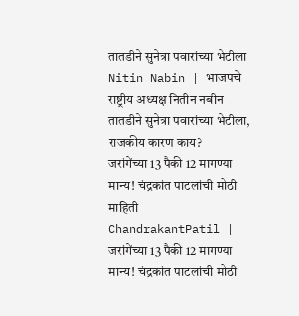तातडीने सुनेत्रा पवारांच्या भेटीला
Nitin Nabin | भाजपचे राष्ट्रीय अध्यक्ष नितीन नबीन तातडीने सुनेत्रा पवारांच्या भेटीला, राजकीय कारण काय?
जरांगेंच्या 13 पैकी 12 मागण्या मान्य! चंद्रकांत पाटलांची मोठी माहिती
ChandrakantPatil | जरांगेंच्या 13 पैकी 12 मागण्या मान्य! चंद्रकांत पाटलांची मोठी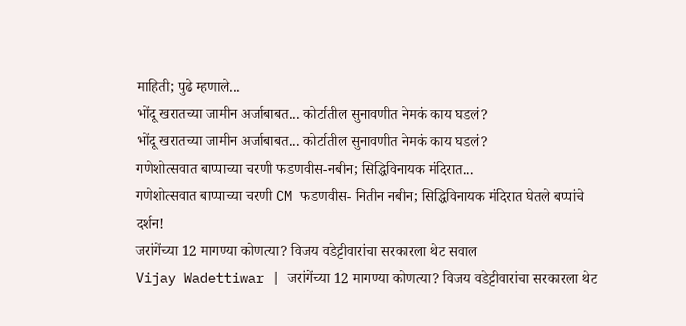माहिती; पुढे म्हणाले...
भोंदू खरातच्या जामीन अर्जाबाबत... कोर्टातील सुनावणीत नेमकं काय घडलं?
भोंदू खरातच्या जामीन अर्जाबाबत... कोर्टातील सुनावणीत नेमकं काय घडलं?
गणेशोत्सवात बाप्पाच्या चरणी फडणवीस-नबीन; सिद्धिविनायक मंदिरात...
गणेशोत्सवात बाप्पाच्या चरणी CM फडणवीस- नितीन नबीन; सिद्धिविनायक मंदिरात घेतले बप्पांचे दर्शन!
जरांगेंच्या 12 मागण्या कोणत्या? विजय वडेट्टीवारांचा सरकारला थेट सवाल
Vijay Wadettiwar | जरांगेंच्या 12 मागण्या कोणत्या? विजय वडेट्टीवारांचा सरकारला थेट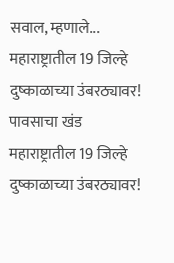सवाल, म्हणाले...
महाराष्ट्रातील 19 जिल्हे दुष्काळाच्या उंबरठ्यावर! पावसाचा खंड
महाराष्ट्रातील 19 जिल्हे दुष्काळाच्या उंबरठ्यावर!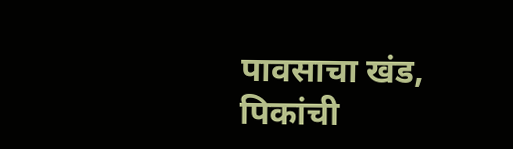पावसाचा खंड, पिकांची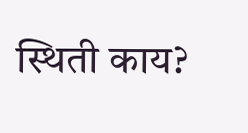स्थिती काय?